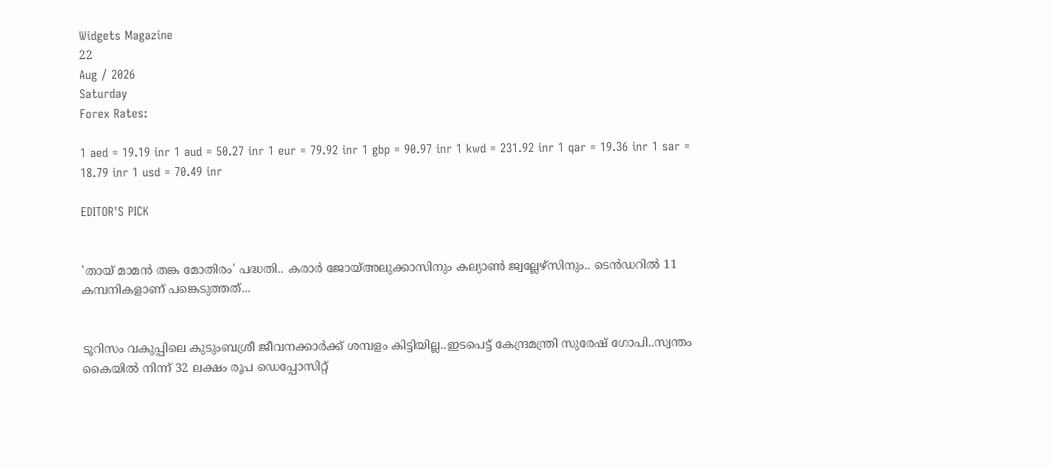Widgets Magazine
22
Aug / 2026
Saturday
Forex Rates:

1 aed = 19.19 inr 1 aud = 50.27 inr 1 eur = 79.92 inr 1 gbp = 90.97 inr 1 kwd = 231.92 inr 1 qar = 19.36 inr 1 sar = 18.79 inr 1 usd = 70.49 inr

EDITOR'S PICK


'തായ് മാമൻ തങ്ക മോതിരം' പദ്ധതി.. കരാർ ജോയ്അലുക്കാസിനും കല്യാൺ ജ്വല്ലേഴ്സിനും.. ടെൻഡറിൽ 11 കമ്പനികളാണ് പങ്കെടുത്തത്...


ടൂറിസം വകുപ്പിലെ കുടുംബശ്രീ ജീവനക്കാർക്ക് ശമ്പളം കിട്ടിയില്ല..ഇടപെട്ട് കേന്ദ്രമന്ത്രി സുരേഷ് ഗോപി..സ്വന്തം കൈയിൽ നിന്ന് 32 ലക്ഷം രൂപ ഡെപ്പോസിറ്റ്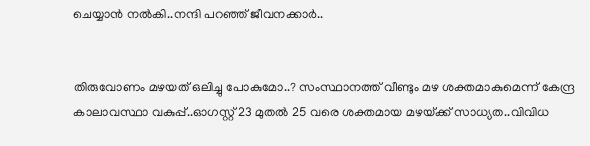ചെയ്യാൻ നൽകി..നന്ദി പറഞ്ഞ് ജീവനക്കാർ..


തിരുവോണം മഴയത് ഒലിച്ചു പോകുമോ..? സംസ്ഥാനത്ത് വീണ്ടും മഴ ശക്തമാകുമെന്ന് കേന്ദ്ര കാലാവസ്ഥാ വകുപ്പ്..ഓഗസ്റ്റ് 23 മുതൽ 25 വരെ ശക്തമായ മഴയ്‌ക്ക് സാധ്യത..വിവിധ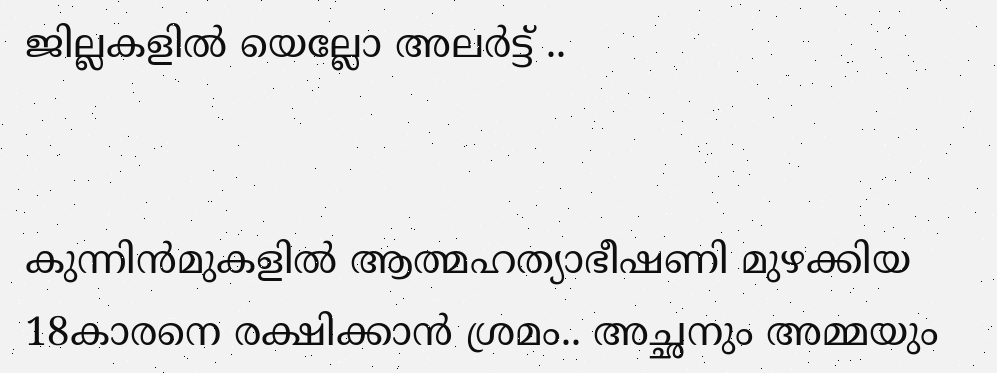ജില്ലകളിൽ യെല്ലോ അലർട്ട് ..


കുന്നിൻമുകളിൽ ആത്മഹത്യാഭീഷണി മുഴക്കിയ 18കാരനെ രക്ഷിക്കാൻ ശ്രമം.. അച്ഛനും അമ്മയും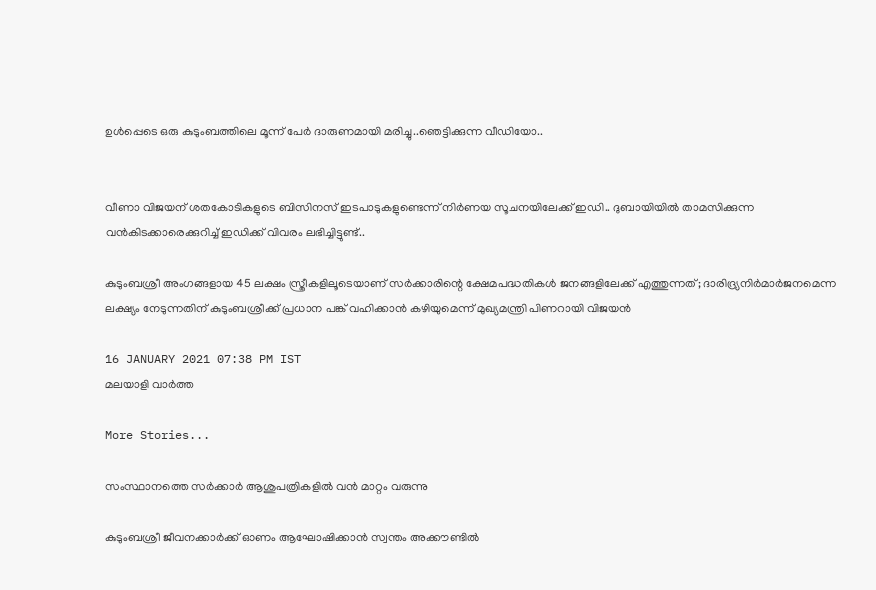ഉൾപ്പെടെ ഒരു കുടുംബത്തിലെ മൂന്ന് പേർ ദാരുണമായി മരിച്ചു..ഞെട്ടിക്കുന്ന വീഡിയോ..


വീണാ വിജയന് ശതകോടികളുടെ ബിസിനസ് ഇടപാടുകളുണ്ടെന്ന് നിര്‍ണയ സൂചനയിലേക്ക് ഇഡി.. ദുബായിയില്‍ താമസിക്കുന്ന വന്‍കിടക്കാരെക്കുറിച്ച് ഇഡിക്ക് വിവരം ലഭിച്ചിട്ടുണ്ട്..

കുടുംബശ്രീ അംഗങ്ങളായ 45 ലക്ഷം സ്ത്രീകളിലൂടെയാണ് സര്‍ക്കാരിന്റെ ക്ഷേമപദ്ധതികള്‍ ജനങ്ങളിലേക്ക് എത്തുന്നത്; ദാരിദ്ര്യനിർമാർജനമെന്ന ലക്ഷ്യം നേടുന്നതിന് കുടുംബശ്രീക്ക് പ്രധാന പങ്ക് വഹിക്കാന്‍ കഴിയുമെന്ന് മുഖ്യമന്ത്രി പിണറായി വിജയന്‍

16 JANUARY 2021 07:38 PM IST
മലയാളി വാര്‍ത്ത

More Stories...

സംസ്ഥാനത്തെ സര്‍ക്കാര്‍ ആശുപത്രികളില്‍ വന്‍ മാറ്റം വരുന്നു

കുടുംബശ്രീ ജീവനക്കാര്‍ക്ക് ഓണം ആഘോഷിക്കാന്‍ സ്വന്തം അക്കൗണ്ടില്‍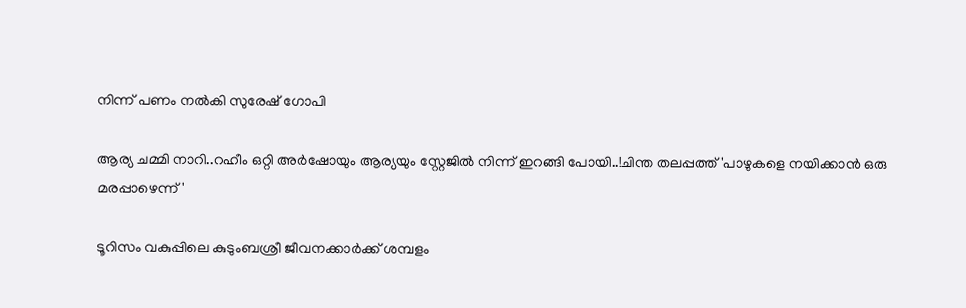നിന്ന് പണം നല്‍കി സുരേഷ് ഗോപി

ആര്യ ചമ്മി നാറി..റഹീം ഒറ്റി അർഷോയും ആര്യയും സ്റ്റേജിൽ നിന്ന് ഇറങ്ങി പോയി..!ചിന്ത തലപ്പത്ത് 'പാഴുകളെ നയിക്കാൻ ഒരു മരപ്പാഴെന്ന്'

ടൂറിസം വകുപ്പിലെ കുടുംബശ്രീ ജീവനക്കാർക്ക് ശമ്പളം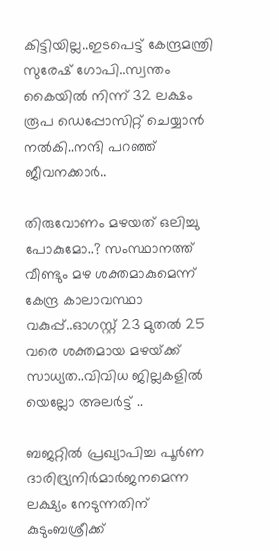കിട്ടിയില്ല..ഇടപെട്ട് കേന്ദ്രമന്ത്രി സുരേഷ് ഗോപി..സ്വന്തം കൈയിൽ നിന്ന് 32 ലക്ഷം രൂപ ഡെപ്പോസിറ്റ് ചെയ്യാൻ നൽകി..നന്ദി പറഞ്ഞ് ജീവനക്കാർ..

തിരുവോണം മഴയത് ഒലിച്ചു പോകുമോ..? സംസ്ഥാനത്ത് വീണ്ടും മഴ ശക്തമാകുമെന്ന് കേന്ദ്ര കാലാവസ്ഥാ വകുപ്പ്..ഓഗസ്റ്റ് 23 മുതൽ 25 വരെ ശക്തമായ മഴയ്‌ക്ക് സാധ്യത..വിവിധ ജില്ലകളിൽ യെല്ലോ അലർട്ട് ..

ബജറ്റില്‍ പ്രഖ്യാപിച്ച പൂര്‍ണ ദാരിദ്ര്യനിർമാർജനമെന്ന ലക്ഷ്യം നേടുന്നതിന് കുടുംബശ്രീക്ക്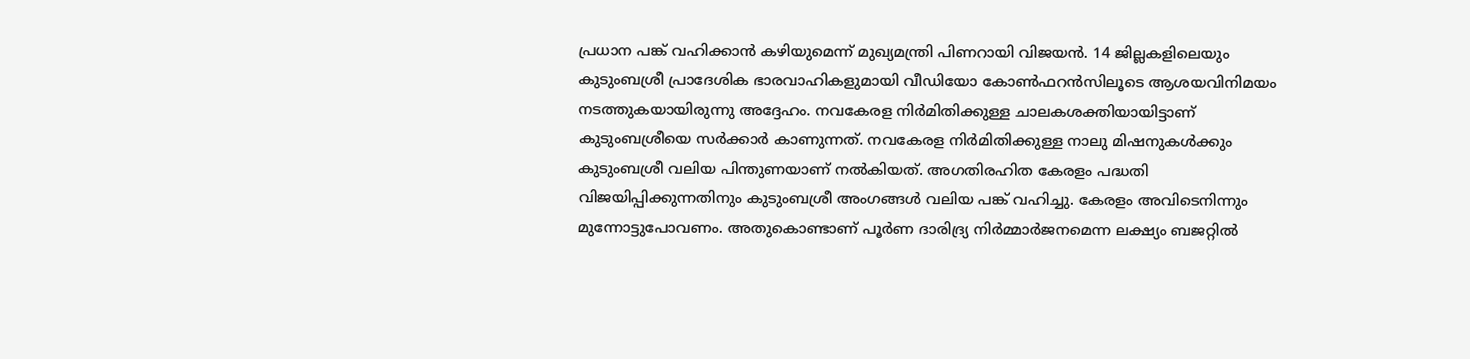പ്രധാന പങ്ക് വഹിക്കാന്‍ കഴിയുമെന്ന് മുഖ്യമന്ത്രി പിണറായി വിജയന്‍. 14 ജില്ലകളിലെയും കുടുംബശ്രീ പ്രാദേശിക ഭാരവാഹികളുമായി വീഡിയോ കോണ്‍ഫറന്‍സിലൂടെ ആശയവിനിമയം നടത്തുകയായിരുന്നു അദ്ദേഹം. നവകേരള നിര്‍മിതിക്കുള്ള ചാലകശക്തിയായിട്ടാണ് കുടുംബശ്രീയെ സര്‍ക്കാര്‍ കാണുന്നത്. നവകേരള നിര്‍മിതിക്കുള്ള നാലു മിഷനുകള്‍ക്കും കുടുംബശ്രീ വലിയ പിന്തുണയാണ് നല്‍കിയത്. അഗതിരഹിത കേരളം പദ്ധതി വിജയിപ്പിക്കുന്നതിനും കുടുംബശ്രീ അംഗങ്ങള്‍ വലിയ പങ്ക് വഹിച്ചു. കേരളം അവിടെനിന്നും മുന്നോട്ടുപോവണം. അതുകൊണ്ടാണ് പൂര്‍ണ ദാരിദ്ര്യ നിര്‍മ്മാര്‍ജനമെന്ന ലക്ഷ്യം ബജറ്റില്‍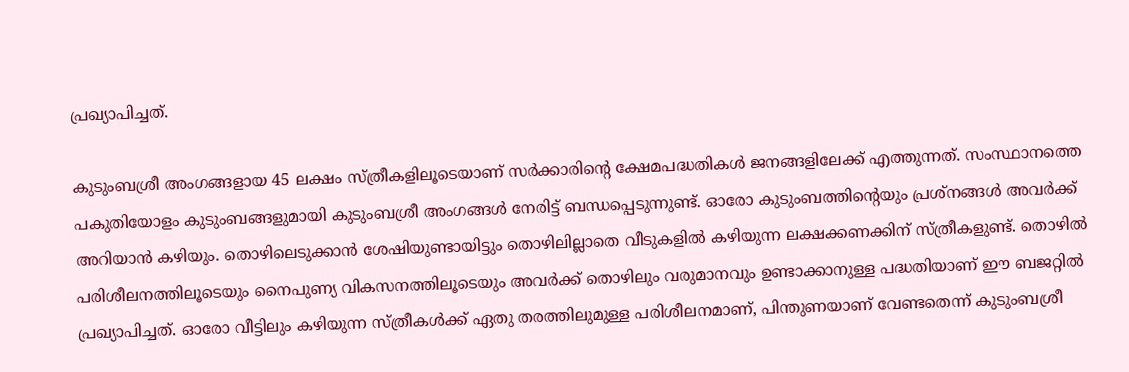പ്രഖ്യാപിച്ചത്.

കുടുംബശ്രീ അംഗങ്ങളായ 45 ലക്ഷം സ്ത്രീകളിലൂടെയാണ് സര്‍ക്കാരിന്റെ ക്ഷേമപദ്ധതികള്‍ ജനങ്ങളിലേക്ക് എത്തുന്നത്. സംസ്ഥാനത്തെ പകുതിയോളം കുടുംബങ്ങളുമായി കുടുംബശ്രീ അംഗങ്ങള്‍ നേരിട്ട് ബന്ധപ്പെടുന്നുണ്ട്. ഓരോ കുടുംബത്തിന്റെയും പ്രശ്‌നങ്ങള്‍ അവര്‍ക്ക് അറിയാന്‍ കഴിയും. തൊഴിലെടുക്കാന്‍ ശേഷിയുണ്ടായിട്ടും തൊഴിലില്ലാതെ വീടുകളില്‍ കഴിയുന്ന ലക്ഷക്കണക്കിന് സ്ത്രീകളുണ്ട്. തൊഴില്‍ പരിശീലനത്തിലൂടെയും നൈപുണ്യ വികസനത്തിലൂടെയും അവര്‍ക്ക് തൊഴിലും വരുമാനവും ഉണ്ടാക്കാനുള്ള പദ്ധതിയാണ് ഈ ബജറ്റില്‍ പ്രഖ്യാപിച്ചത്. ഓരോ വീട്ടിലും കഴിയുന്ന സ്ത്രീകള്‍ക്ക് ഏതു തരത്തിലുമുള്ള പരിശീലനമാണ്, പിന്തുണയാണ് വേണ്ടതെന്ന് കുടുംബശ്രീ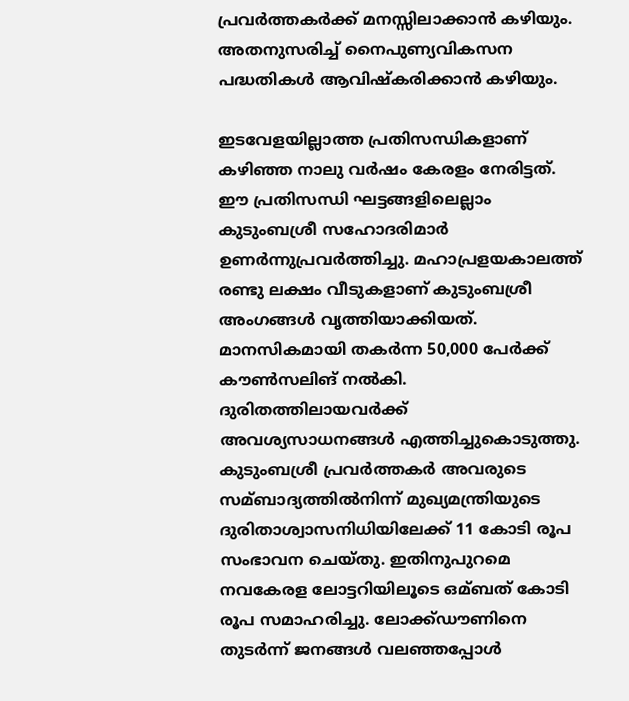പ്രവര്‍ത്തകര്‍ക്ക് മനസ്സിലാക്കാന്‍ കഴിയും. അതനുസരിച്ച്‌ നൈപുണ്യവികസന പദ്ധതികള്‍ ആവിഷ്‌കരിക്കാന്‍ കഴിയും.

ഇടവേളയില്ലാത്ത പ്രതിസന്ധികളാണ് കഴിഞ്ഞ നാലു വര്‍ഷം കേരളം നേരിട്ടത്. ഈ പ്രതിസന്ധി ഘട്ടങ്ങളിലെല്ലാം കുടുംബശ്രീ സഹോദരിമാര്‍ ഉണര്‍ന്നുപ്രവര്‍ത്തിച്ചു. മഹാപ്രളയകാലത്ത് രണ്ടു ലക്ഷം വീടുകളാണ് കുടുംബശ്രീ അംഗങ്ങള്‍ വൃത്തിയാക്കിയത്. മാനസികമായി തകര്‍ന്ന 50,000 പേര്‍ക്ക് കൗണ്‍സലിങ് നല്‍കി. ദുരിതത്തിലായവര്‍ക്ക് അവശ്യസാധനങ്ങള്‍ എത്തിച്ചുകൊടുത്തു. കുടുംബശ്രീ പ്രവര്‍ത്തകര്‍ അവരുടെ സമ്ബാദ്യത്തില്‍നിന്ന് മുഖ്യമന്ത്രിയുടെ ദുരിതാശ്വാസനിധിയിലേക്ക് 11 കോടി രൂപ സംഭാവന ചെയ്തു. ഇതിനുപുറമെ നവകേരള ലോട്ടറിയിലൂടെ ഒമ്ബത് കോടി രൂപ സമാഹരിച്ചു. ലോക്ക്ഡൗണിനെ തുടര്‍ന്ന് ജനങ്ങള്‍ വലഞ്ഞപ്പോള്‍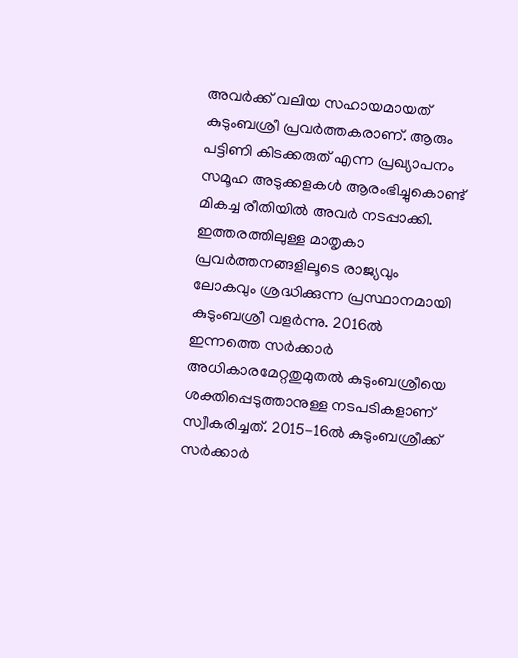അവര്‍ക്ക് വലിയ സഹായമായത് കുടുംബശ്രീ പ്രവര്‍ത്തകരാണ്. ആരും പട്ടിണി കിടക്കരുത് എന്ന പ്രഖ്യാപനം സമൂഹ അടുക്കളകള്‍ ആരംഭിച്ചുകൊണ്ട് മികച്ച രീതിയില്‍ അവര്‍ നടപ്പാക്കി. ഇത്തരത്തിലുള്ള മാതൃകാ പ്രവര്‍ത്തനങ്ങളിലൂടെ രാജ്യവും ലോകവും ശ്രദ്ധിക്കുന്ന പ്രസ്ഥാനമായി കുടുംബശ്രീ വളര്‍ന്നു. 2016ല്‍ ഇന്നത്തെ സര്‍ക്കാര്‍ അധികാരമേറ്റതുമുതല്‍ കുടുംബശ്രീയെ ശക്തിപ്പെടുത്താനുള്ള നടപടികളാണ് സ്വീകരിച്ചത്. 2015-16ല്‍ കുടുംബശ്രീക്ക് സര്‍ക്കാര്‍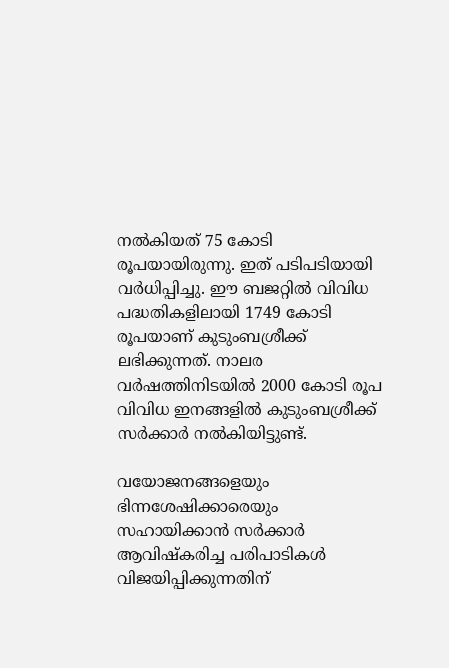നല്‍കിയത് 75 കോടി രൂപയായിരുന്നു. ഇത് പടിപടിയായി വര്‍ധിപ്പിച്ചു. ഈ ബജറ്റില്‍ വിവിധ പദ്ധതികളിലായി 1749 കോടി രൂപയാണ് കുടുംബശ്രീക്ക് ലഭിക്കുന്നത്. നാലര വര്‍ഷത്തിനിടയില്‍ 2000 കോടി രൂപ വിവിധ ഇനങ്ങളില്‍ കുടുംബശ്രീക്ക് സര്‍ക്കാര്‍ നല്‍കിയിട്ടുണ്ട്.

വയോജനങ്ങളെയും ഭിന്നശേഷിക്കാരെയും സഹായിക്കാന്‍ സര്‍ക്കാര്‍ ആവിഷ്‌കരിച്ച പരിപാടികള്‍ വിജയിപ്പിക്കുന്നതിന്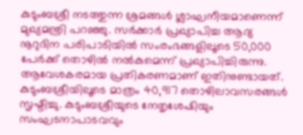കുടുംബശ്രീ നടത്തുന്ന ശ്രമങ്ങള്‍ ശ്ലാഘനീയമാണെന്ന് മുഖ്യമന്ത്രി പറഞ്ഞു. സര്‍ക്കാര്‍ പ്രഖ്യാപിച്ച ആദ്യ നൂറുദിന പരിപാടിയില്‍ സംരംഭങ്ങളിലൂടെ 50,000 പേര്‍ക്ക് തൊഴില്‍ നല്‍കുമെന്ന് പ്രഖ്യാപിച്ചിരുന്നു. ആവേശകരമായ പ്രതികരണമാണ് ഇതിനുണ്ടായത്. കുടുംബശ്രീയിലൂടെ മാത്രം 40,917 തൊഴിലാവസരങ്ങള്‍ സൃഷ്ടിച്ചു. കുടുംബശ്രീയുടെ നേതൃശേഷിയും സംഘടനാപാടവവും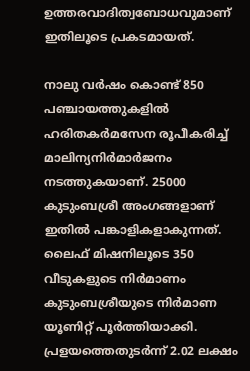ഉത്തരവാദിത്വബോധവുമാണ് ഇതിലൂടെ പ്രകടമായത്.

നാലു വര്‍ഷം കൊണ്ട് 850 പഞ്ചായത്തുകളില്‍ ഹരിതകര്‍മസേന രൂപീകരിച്ച്‌ മാലിന്യനിര്‍മാര്‍ജനം നടത്തുകയാണ്. 25000 കുടുംബശ്രീ അംഗങ്ങളാണ് ഇതില്‍ പങ്കാളികളാകുന്നത്. ലൈഫ് മിഷനിലൂടെ 350 വീടുകളുടെ നിര്‍മാണം കുടുംബശ്രീയുടെ നിര്‍മാണ യൂണിറ്റ് പൂര്‍ത്തിയാക്കി. പ്രളയത്തെതുടര്‍ന്ന് 2.02 ലക്ഷം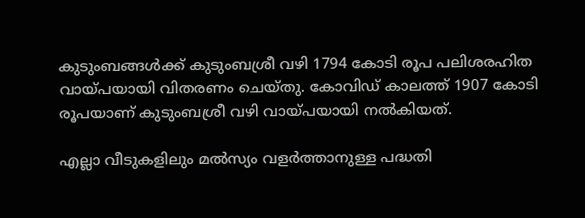കുടുംബങ്ങള്‍ക്ക് കുടുംബശ്രീ വഴി 1794 കോടി രൂപ പലിശരഹിത വായ്പയായി വിതരണം ചെയ്തു. കോവിഡ് കാലത്ത് 1907 കോടി രൂപയാണ് കുടുംബശ്രീ വഴി വായ്പയായി നല്‍കിയത്.

എല്ലാ വീടുകളിലും മല്‍സ്യം വളര്‍ത്താനുള്ള പദ്ധതി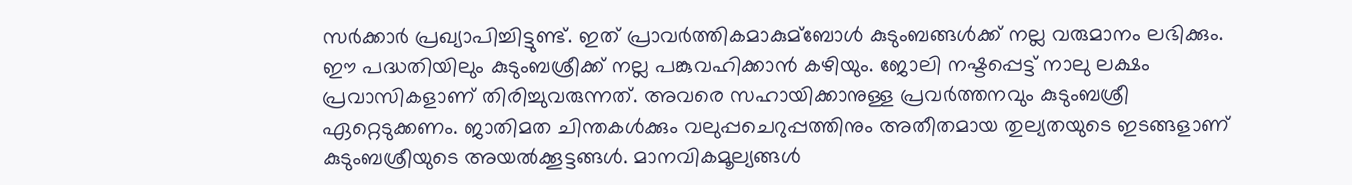സര്‍ക്കാര്‍ പ്രഖ്യാപിച്ചിട്ടുണ്ട്. ഇത് പ്രാവര്‍ത്തികമാകുമ്ബോള്‍ കുടുംബങ്ങള്‍ക്ക് നല്ല വരുമാനം ലഭിക്കും. ഈ പദ്ധതിയിലും കുടുംബശ്രീക്ക് നല്ല പങ്കുവഹിക്കാന്‍ കഴിയും. ജോലി നഷ്ടപ്പെട്ട് നാലു ലക്ഷം പ്രവാസികളാണ് തിരിച്ചുവരുന്നത്. അവരെ സഹായിക്കാനുള്ള പ്രവര്‍ത്തനവും കുടുംബശ്രീ ഏറ്റെടുക്കണം. ജാതിമത ചിന്തകള്‍ക്കും വലുപ്പചെറുപ്പത്തിനും അതീതമായ തുല്യതയുടെ ഇടങ്ങളാണ് കുടുംബശ്രീയുടെ അയല്‍ക്കൂട്ടങ്ങള്‍. മാനവികമൂല്യങ്ങള്‍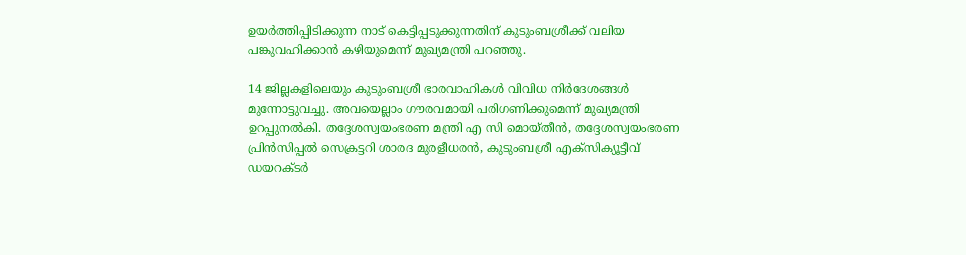ഉയര്‍ത്തിപ്പിടിക്കുന്ന നാട് കെട്ടിപ്പടുക്കുന്നതിന് കുടുംബശ്രീക്ക് വലിയ പങ്കുവഹിക്കാന്‍ കഴിയുമെന്ന് മുഖ്യമന്ത്രി പറഞ്ഞു.

14 ജില്ലകളിലെയും കുടുംബശ്രീ ഭാരവാഹികള്‍ വിവിധ നിര്‍ദേശങ്ങള്‍ മുന്നോട്ടുവച്ചു. അവയെല്ലാം ഗൗരവമായി പരിഗണിക്കുമെന്ന് മുഖ്യമന്ത്രി ഉറപ്പുനല്‍കി. തദ്ദേശസ്വയംഭരണ മന്ത്രി എ സി മൊയ്തീന്‍, തദ്ദേശസ്വയംഭരണ പ്രിന്‍സിപ്പല്‍ സെക്രട്ടറി ശാരദ മുരളീധരന്‍, കുടുംബശ്രീ എക്‌സിക്യൂട്ടീവ് ഡയറക്ടര്‍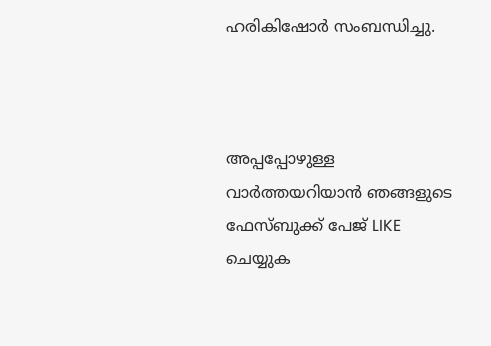ഹരികിഷോര്‍ സംബന്ധിച്ചു.



അപ്പപ്പോഴുള്ള വാര്‍ത്തയറിയാന്‍ ഞങ്ങളുടെ ഫേസ്‌ബുക്ക്‌ പേജ് LIKE ചെയ്യുക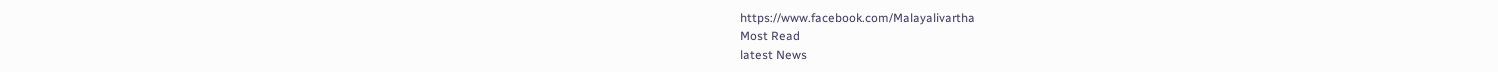https://www.facebook.com/Malayalivartha
Most Read
latest News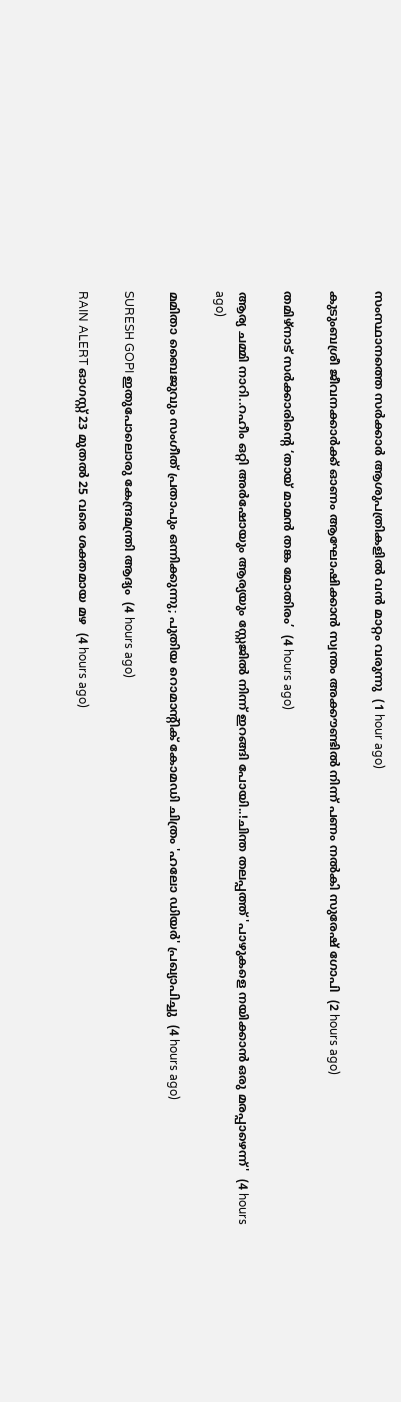സംസ്ഥാനത്തെ സര്‍ക്കാര്‍ ആശുപത്രികളില്‍ വന്‍ മാറ്റം വരുന്നു  (1 hour ago)

കുടുംബശ്രീ ജീവനക്കാര്‍ക്ക് ഓണം ആഘോഷിക്കാന്‍ സ്വന്തം അക്കൗണ്ടില്‍ നിന്ന് പണം നല്‍കി സുരേഷ് ഗോപി  (2 hours ago)

തമിഴ്നാട് സർക്കാരിന്റെ ‘തായ് മാമൻ തങ്ക മോതിരം’  (4 hours ago)

ആര്യ ചമ്മി നാറി..റഹീം ഒറ്റി അർഷോയും ആര്യയും സ്റ്റേജിൽ നിന്ന് ഇറങ്ങി പോയി..!ചിന്ത തലപ്പത്ത് 'പാഴുകളെ നയിക്കാൻ ഒരു മരപ്പാഴെന്ന്'  (4 hours ago)

മമിതാ ബൈജുവും സംഗീത് പ്രതാപും ഒന്നിക്കുന്നു; പുതിയ റൊമാന്റിക് കോമഡി ചിത്രം 'ഹലോ ഡിയർ' പ്രഖ്യാപിച്ചു  (4 hours ago)

SURESH GOPI ഇതുപോലൊരു കേന്ദ്രമന്ത്രി ആദ്യം  (4 hours ago)

RAIN ALERT ഓഗസ്റ്റ് 23 മുതൽ 25 വരെ ശക്തമായ മഴ  (4 hours ago)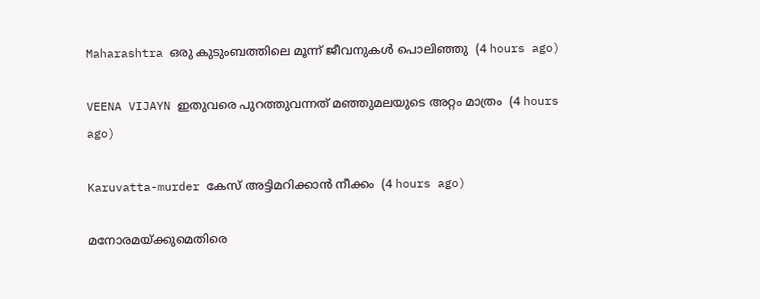Maharashtra ഒരു കുടുംബത്തിലെ മൂന്ന് ജീവനുകൾ പൊലിഞ്ഞു  (4 hours ago)

VEENA VIJAYN ഇതുവരെ പുറത്തുവന്നത് മഞ്ഞുമലയുടെ അറ്റം മാത്രം  (4 hours ago)

Karuvatta-murder കേസ് അട്ടിമറിക്കാൻ നീക്കം  (4 hours ago)

മനോരമയ്ക്കുമെതിരെ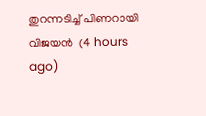തുറന്നടിച്ച് പിണറായി വിജയന്‍  (4 hours ago)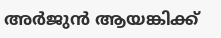അര്‍ജുന്‍ ആയങ്കിക്ക്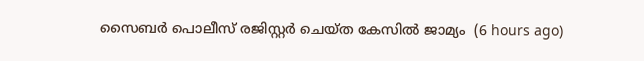സൈബര്‍ പൊലീസ് രജിസ്റ്റര്‍ ചെയ്ത കേസില്‍ ജാമ്യം  (6 hours ago)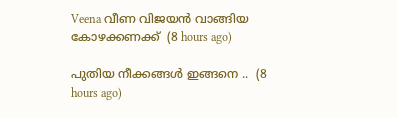Veena വീണ വിജയന്‍ വാങ്ങിയ കോഴക്കണക്ക്  (8 hours ago)

പുതിയ നീക്കങ്ങൾ ഇങ്ങനെ ..  (8 hours ago)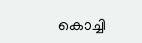കൊച്ചി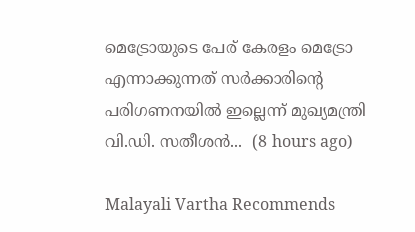മെട്രോയുടെ പേര് കേരളം മെട്രോ എന്നാക്കുന്നത് സർക്കാരിന്റെ പരിഗണനയിൽ ഇല്ലെന്ന് മുഖ്യമന്ത്രി വി.ഡി. സതീശൻ...  (8 hours ago)

Malayali Vartha Recommends